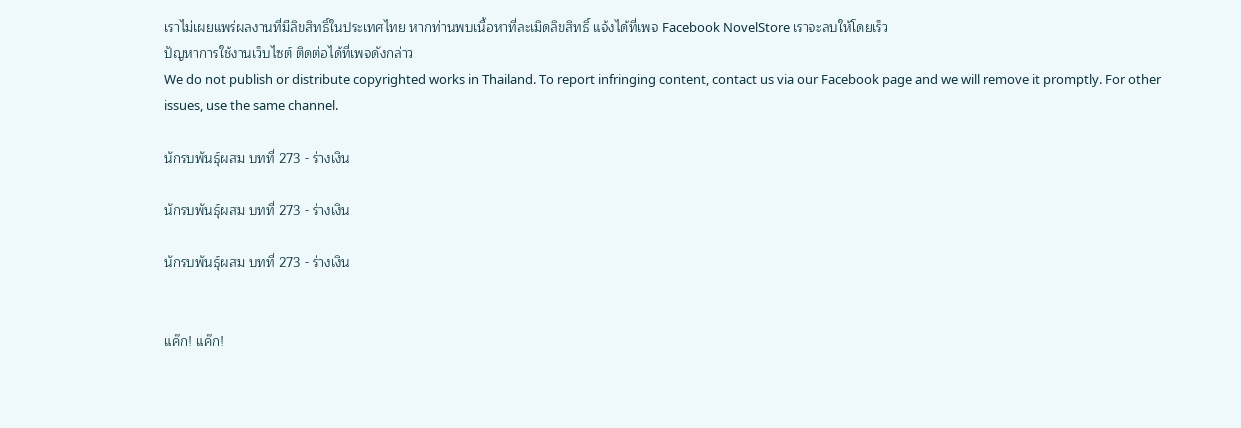เราไม่เผยแพร่ผลงานที่มีลิขสิทธิ์ในประเทศไทย หากท่านพบเนื้อหาที่ละเมิดลิขสิทธิ์ แจ้งได้ที่เพจ Facebook NovelStore เราจะลบให้โดยเร็ว
ปัญหาการใช้งานเว็บไซต์ ติดต่อได้ที่เพจดังกล่าว
We do not publish or distribute copyrighted works in Thailand. To report infringing content, contact us via our Facebook page and we will remove it promptly. For other issues, use the same channel.

นักรบพันธุ์ผสม บทที่ 273 - ร่างเงิน

นักรบพันธุ์ผสม บทที่ 273 - ร่างเงิน

นักรบพันธุ์ผสม บทที่ 273 - ร่างเงิน


แค๊ก! แค๊ก!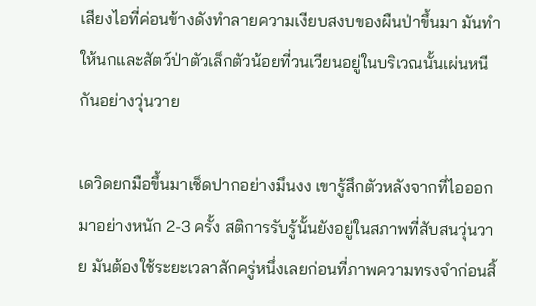เสียงไอที่ค่อนข้างดังทำลายความเงียบสงบของผืนป่าขึ้นมา มันทำให้นกและสัตว์ป่าตัวเล็กตัวน้อยที่วนเวียนอยู่ในบริเวณนั้นเผ่นหนีกันอย่างวุ่นวาย

เดวิดยกมือขึ้นมาเช็ดปากอย่างมึนงง เขารู้สึกตัวหลังจากที่ไอออกมาอย่างหนัก 2-3 ครั้ง สติการรับรู้นั้นยังอยู่ในสภาพที่สับสนวุ่นวาย มันต้องใช้ระยะเวลาสักครู่หนึ่งเลยก่อนที่ภาพความทรงจำก่อนสิ้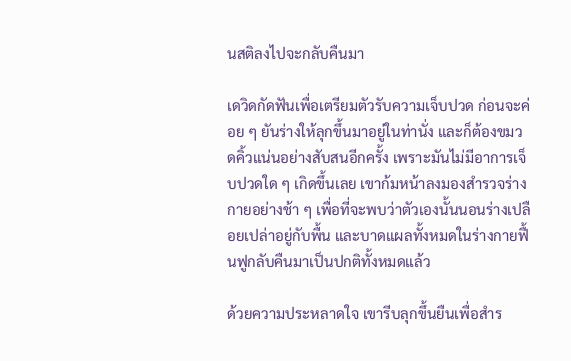นสติลงไปจะกลับคืนมา

เดวิดกัดฟันเพื่อเตรียมตัวรับความเจ็บปวด ก่อนจะค่อย ๆ ยันร่างให้ลุกขึ้นมาอยู่ในท่านั่ง และก็ต้องขมวดคิ้วแน่นอย่างสับสนอีกครั้ง เพราะมันไม่มีอาการเจ็บปวดใด ๆ เกิดขึ้นเลย เขาก้มหน้าลงมองสำรวจร่างกายอย่างช้า ๆ เพื่อที่จะพบว่าตัวเองนั้นนอนร่างเปลือยเปล่าอยู่กับพื้น และบาดแผลทั้งหมดในร่างกายฟื้นฟูกลับคืนมาเป็นปกติทั้งหมดแล้ว

ด้วยความประหลาดใจ เขารีบลุกขึ้นยืนเพื่อสำร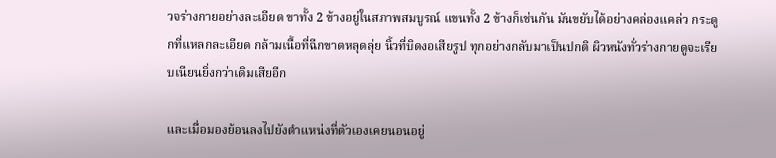วจร่างกายอย่างละเอียด ขาทั้ง 2 ข้างอยู่ในสภาพสมบูรณ์ แขนทั้ง 2 ข้างก็เช่นกัน มันขยับได้อย่างคล่องแคล่ว กระดูกที่แหลกละเอียด กล้ามเนื้อที่ฉีกขาดหลุดลุ่ย นิ้วที่บิดงอเสียรูป ทุกอย่างกลับมาเป็นปกติ ผิวหนังทั่วร่างกายดูจะเรียบเนียนยิ่งกว่าเดิมเสียอีก

และเมื่อมองย้อนลงไปยังตำแหน่งที่ตัวเองเคยนอนอยู่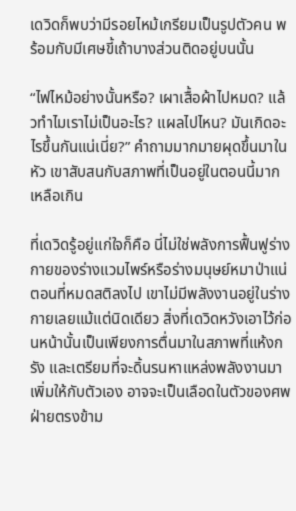เดวิดก็พบว่ามีรอยไหม้เกรียมเป็นรูปตัวคน พร้อมกับมีเศษขี้เถ้าบางส่วนติดอยู่บนนั้น

“ไฟไหม้อย่างนั้นหรือ? เผาเสื้อผ้าไปหมด? แล้วทำไมเราไม่เป็นอะไร? แผลไปไหน? มันเกิดอะไรขึ้นกันแน่เนี่ย?” คำถามมากมายผุดขึ้นมาในหัว เขาสับสนกับสภาพที่เป็นอยู่ในตอนนี้มากเหลือเกิน

ที่เดวิดรู้อยู่แก่ใจก็คือ นี่ไม่ใช่พลังการฟื้นฟูร่างกายของร่างแวมไพร์หรือร่างมนุษย์หมาป่าแน่ ตอนที่หมดสติลงไป เขาไม่มีพลังงานอยู่ในร่างกายเลยแม้แต่นิดเดียว สิ่งที่เดวิดหวังเอาไว้ก่อนหน้านั้นเป็นเพียงการตื่นมาในสภาพที่แห้งกรัง และเตรียมที่จะดิ้นรนหาแหล่งพลังงานมาเพิ่มให้กับตัวเอง อาจจะเป็นเลือดในตัวของศพฝ่ายตรงข้าม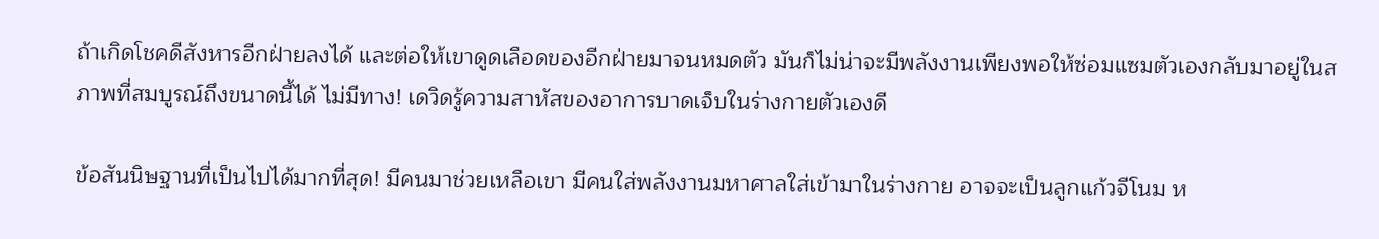ถ้าเกิดโชคดีสังหารอีกฝ่ายลงได้ และต่อให้เขาดูดเลือดของอีกฝ่ายมาจนหมดตัว มันก็ไม่น่าจะมีพลังงานเพียงพอให้ซ่อมแซมตัวเองกลับมาอยู่ในสภาพที่สมบูรณ์ถึงขนาดนี้ได้ ไม่มีทาง! เดวิดรู้ความสาหัสของอาการบาดเจ็บในร่างกายตัวเองดี

ข้อสันนิษฐานที่เป็นไปได้มากที่สุด! มีคนมาช่วยเหลือเขา มีคนใส่พลังงานมหาศาลใส่เข้ามาในร่างกาย อาจจะเป็นลูกแก้วจีโนม ห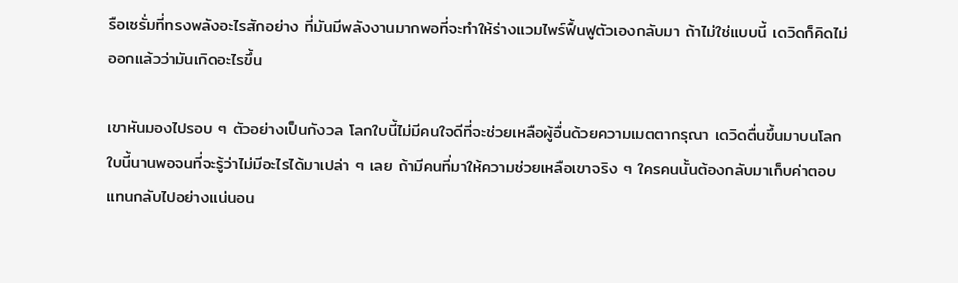รือเซรั่มที่ทรงพลังอะไรสักอย่าง ที่มันมีพลังงานมากพอที่จะทำให้ร่างแวมไพร์ฟื้นฟูตัวเองกลับมา ถ้าไม่ใช่แบบนี้ เดวิดก็คิดไม่ออกแล้วว่ามันเกิดอะไรขึ้น

เขาหันมองไปรอบ ๆ ตัวอย่างเป็นกังวล โลกใบนี้ไม่มีคนใจดีที่จะช่วยเหลือผู้อื่นด้วยความเมตตากรุณา เดวิดตื่นขึ้นมาบนโลกใบนี้นานพอจนที่จะรู้ว่าไม่มีอะไรได้มาเปล่า ๆ เลย ถ้ามีคนที่มาให้ความช่วยเหลือเขาจริง ๆ ใครคนนั้นต้องกลับมาเก็บค่าตอบแทนกลับไปอย่างแน่นอน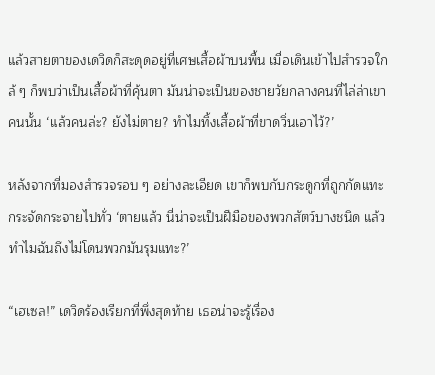แล้วสายตาของเดวิดก็สะดุดอยู่ที่เศษเสื้อผ้าบนพื้น เมื่อเดินเข้าไปสำรวจใกล้ ๆ ก็พบว่าเป็นเสื้อผ้าที่คุ้นตา มันน่าจะเป็นของชายวัยกลางคนที่ไล่ล่าเขาคนนั้น ‘แล้วคนล่ะ? ยังไม่ตาย? ทำไมทิ้งเสื้อผ้าที่ขาดวิ่นเอาไว้?’

หลังจากที่มองสำรวจรอบ ๆ อย่างละเอียด เขาก็พบกับกระดูกที่ถูกกัดแทะกระจัดกระจายไปทั่ว ‘ตายแล้ว นี่น่าจะเป็นฝีมือของพวกสัตว์บางชนิด แล้วทำไมฉันถึงไม่โดนพวกมันรุมแทะ?’

“เฮเซล!” เดวิดร้องเรียกที่พึ่งสุดท้าย เธอน่าจะรู้เรื่อง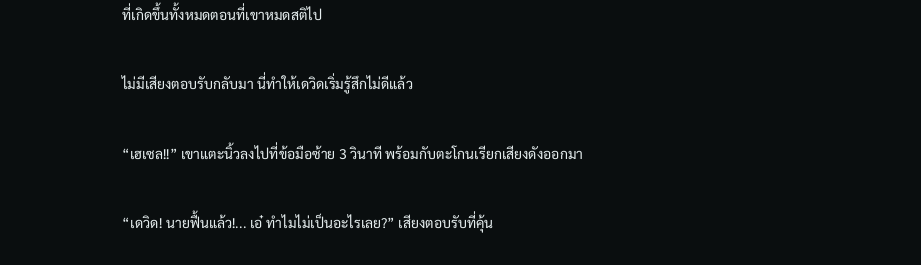ที่เกิดขึ้นทั้งหมดตอนที่เขาหมดสติไป

ไม่มีเสียงตอบรับกลับมา นี่ทำให้เดวิดเริ่มรู้สึกไม่ดีแล้ว

“เฮเซล!!” เขาแตะนิ้วลงไปที่ข้อมือซ้าย 3 วินาที พร้อมกับตะโกนเรียกเสียงดังออกมา

“เดวิด! นายฟื้นแล้ว!... เอ๋ ทำไมไม่เป็นอะไรเลย?” เสียงตอบรับที่คุ้น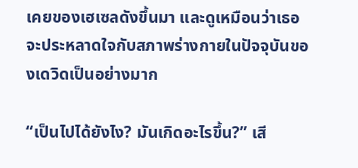เคยของเฮเซลดังขึ้นมา และดูเหมือนว่าเธอจะประหลาดใจกับสภาพร่างกายในปัจจุบันของเดวิดเป็นอย่างมาก

“เป็นไปได้ยังไง? มันเกิดอะไรขึ้น?” เสี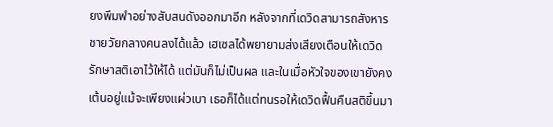ยงพึมพำอย่างสับสนดังออกมาอีก หลังจากที่เดวิดสามารถสังหารชายวัยกลางคนลงได้แล้ว เฮเซลได้พยายามส่งเสียงเตือนให้เดวิดรักษาสติเอาไว้ให้ได้ แต่มันก็ไม่เป็นผล และในเมื่อหัวใจของเขายังคงเต้นอยู่แม้จะเพียงแผ่วเบา เธอก็ได้แต่ทนรอให้เดวิดฟื้นคืนสติขึ้นมา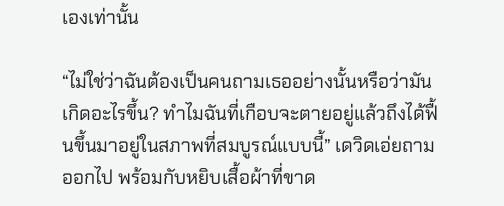เองเท่านั้น

“ไม่ใช่ว่าฉันต้องเป็นคนถามเธออย่างนั้นหรือว่ามันเกิดอะไรขึ้น? ทำไมฉันที่เกือบจะตายอยู่แล้วถึงได้ฟื้นขึ้นมาอยู่ในสภาพที่สมบูรณ์แบบนี้” เดวิดเอ่ยถามออกไป พร้อมกับหยิบเสื้อผ้าที่ขาด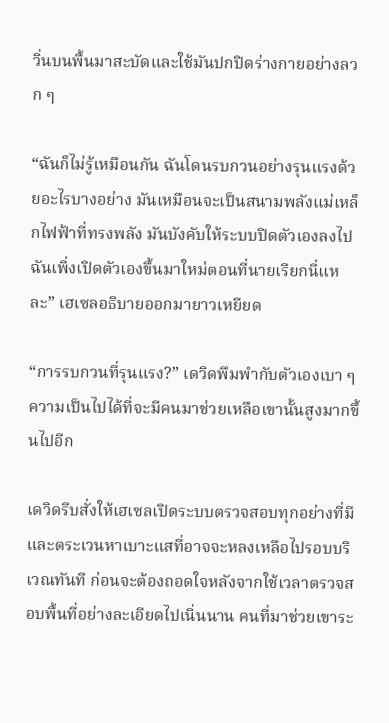วิ่นบนพื้นมาสะบัดและใช้มันปกปิดร่างกายอย่างลวก ๆ

“ฉันก็ไม่รู้เหมือนกัน ฉันโดนรบกวนอย่างรุนแรงด้วยอะไรบางอย่าง มันเหมือนจะเป็นสนามพลังแม่เหล็กไฟฟ้าที่ทรงพลัง มันบังคับให้ระบบปิดตัวเองลงไป ฉันเพิ่งเปิดตัวเองขึ้นมาใหม่ตอนที่นายเรียกนี่แหละ” เฮเซลอธิบายออกมายาวเหยียด

“การรบกวนที่รุนแรง?” เดวิดพึมพำกับตัวเองเบา ๆ ความเป็นไปได้ที่จะมีคนมาช่วยเหลือเขานั้นสูงมากขึ้นไปอีก

เดวิดรีบสั่งให้เฮเซลเปิดระบบตรวจสอบทุกอย่างที่มี และตระเวนหาเบาะแสที่อาจจะหลงเหลือไปรอบบริเวณทันที ก่อนจะต้องถอดใจหลังจากใช้เวลาตรวจสอบพื้นที่อย่างละเอียดไปเนิ่นนาน คนที่มาช่วยเขาระ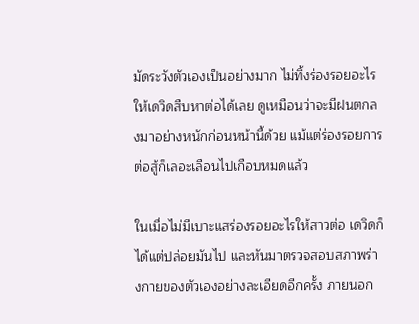มัดระวังตัวเองเป็นอย่างมาก ไม่ทิ้งร่องรอยอะไรให้เดวิดสืบหาต่อได้เลย ดูเหมือนว่าจะมีฝนตกลงมาอย่างหนักก่อนหน้านี้ด้วย แม้แต่ร่องรอยการต่อสู้ก็เลอะเลือนไปเกือบหมดแล้ว

ในเมื่อไม่มีเบาะแสร่องรอยอะไรให้สาวต่อ เดวิดก็ได้แต่ปล่อยมันไป และหันมาตรวจสอบสภาพร่างกายของตัวเองอย่างละเอียดอีกครั้ง ภายนอก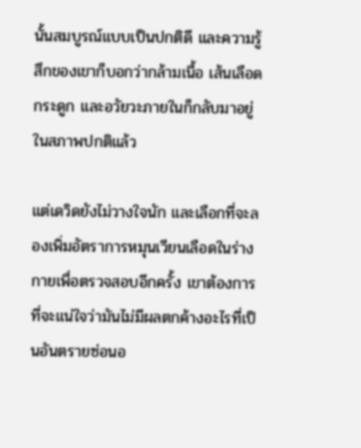นั้นสมบูรณ์แบบเป็นปกติดี และความรู้สึกของเขาก็บอกว่ากล้ามเนื้อ เส้นเลือด กระดูก และอวัยวะภายในก็กลับมาอยู่ในสภาพปกติแล้ว

แต่เดวิดยังไม่วางใจนัก และเลือกที่จะลองเพิ่มอัตราการหมุนเวียนเลือดในร่างกายเพื่อตรวจสอบอีกครั้ง เขาต้องการที่จะแน่ใจว่ามันไม่มีผลตกค้างอะไรที่เป็นอันตรายซ่อนอ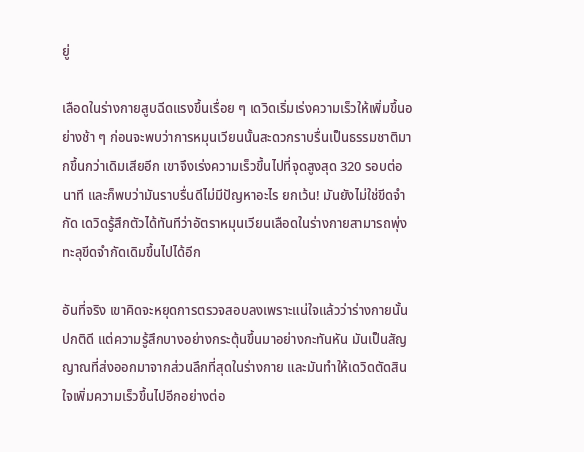ยู่

เลือดในร่างกายสูบฉีดแรงขึ้นเรื่อย ๆ เดวิดเริ่มเร่งความเร็วให้เพิ่มขึ้นอย่างช้า ๆ ก่อนจะพบว่าการหมุนเวียนนั้นสะดวกราบรื่นเป็นธรรมชาติมากขึ้นกว่าเดิมเสียอีก เขาจึงเร่งความเร็วขึ้นไปที่จุดสูงสุด 320 รอบต่อนาที และก็พบว่ามันราบรื่นดีไม่มีปัญหาอะไร ยกเว้น! มันยังไม่ใช่ขีดจำกัด เดวิดรู้สึกตัวได้ทันทีว่าอัตราหมุนเวียนเลือดในร่างกายสามารถพุ่งทะลุขีดจำกัดเดิมขึ้นไปได้อีก

อันที่จริง เขาคิดจะหยุดการตรวจสอบลงเพราะแน่ใจแล้วว่าร่างกายนั้นปกติดี แต่ความรู้สึกบางอย่างกระตุ้นขึ้นมาอย่างกะทันหัน มันเป็นสัญญาณที่ส่งออกมาจากส่วนลึกที่สุดในร่างกาย และมันทำให้เดวิดตัดสินใจเพิ่มความเร็วขึ้นไปอีกอย่างต่อ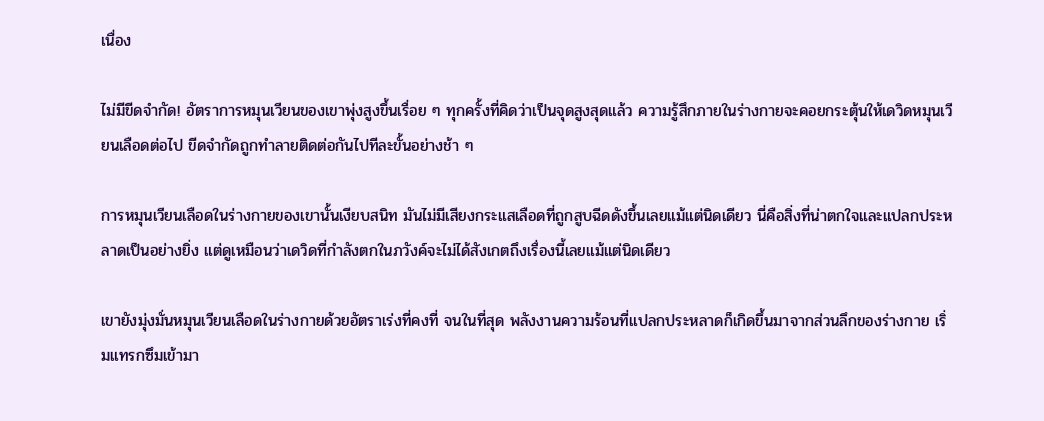เนื่อง

ไม่มีขีดจำกัด! อัตราการหมุนเวียนของเขาพุ่งสูงขึ้นเรื่อย ๆ ทุกครั้งที่คิดว่าเป็นจุดสูงสุดแล้ว ความรู้สึกภายในร่างกายจะคอยกระตุ้นให้เดวิดหมุนเวียนเลือดต่อไป ขีดจำกัดถูกทำลายติดต่อกันไปทีละขั้นอย่างช้า ๆ

การหมุนเวียนเลือดในร่างกายของเขานั้นเงียบสนิท มันไม่มีเสียงกระแสเลือดที่ถูกสูบฉีดดังขึ้นเลยแม้แต่นิดเดียว นี่คือสิ่งที่น่าตกใจและแปลกประหลาดเป็นอย่างยิ่ง แต่ดูเหมือนว่าเดวิดที่กำลังตกในภวังค์จะไม่ได้สังเกตถึงเรื่องนี้เลยแม้แต่นิดเดียว

เขายังมุ่งมั่นหมุนเวียนเลือดในร่างกายด้วยอัตราเร่งที่คงที่ จนในที่สุด พลังงานความร้อนที่แปลกประหลาดก็เกิดขึ้นมาจากส่วนลึกของร่างกาย เริ่มแทรกซึมเข้ามา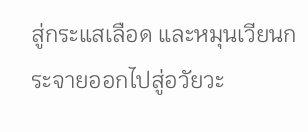สู่กระแสเลือด และหมุนเวียนกระจายออกไปสู่อวัยวะ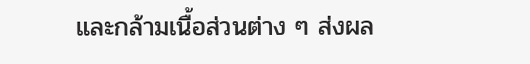และกล้ามเนื้อส่วนต่าง ๆ ส่งผล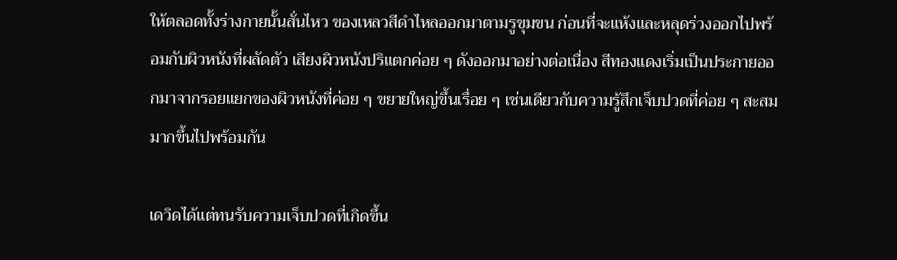ให้ตลอดทั้งร่างกายนั้นสั่นไหว ของเหลวสีดำไหลออกมาตามรูขุมขน ก่อนที่จะแห้งและหลุดร่วงออกไปพร้อมกับผิวหนังที่ผลัดตัว เสียงผิวหนังปริแตกค่อย ๆ ดังออกมาอย่างต่อเนื่อง สีทองแดงเริ่มเป็นประกายออกมาจากรอยแยกของผิวหนังที่ค่อย ๆ ขยายใหญ่ขึ้นเรื่อย ๆ เช่นเดียวกับความรู้สึกเจ็บปวดที่ค่อย ๆ สะสมมากขึ้นไปพร้อมกัน

เดวิดได้แต่ทนรับความเจ็บปวดที่เกิดขึ้น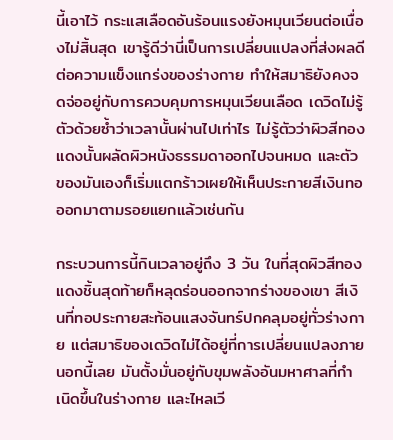นี้เอาไว้ กระแสเลือดอันร้อนแรงยังหมุนเวียนต่อเนื่องไม่สิ้นสุด เขารู้ดีว่านี่เป็นการเปลี่ยนแปลงที่ส่งผลดีต่อความแข็งแกร่งของร่างกาย ทำให้สมาธิยังคงจดจ่ออยู่กับการควบคุมการหมุนเวียนเลือด เดวิดไม่รู้ตัวด้วยซ้ำว่าเวลานั้นผ่านไปเท่าไร ไม่รู้ตัวว่าผิวสีทองแดงนั้นผลัดผิวหนังธรรมดาออกไปจนหมด และตัวของมันเองก็เริ่มแตกร้าวเผยให้เห็นประกายสีเงินทอออกมาตามรอยแยกแล้วเช่นกัน

กระบวนการนี้กินเวลาอยู่ถึง 3 วัน ในที่สุดผิวสีทองแดงชิ้นสุดท้ายก็หลุดร่อนออกจากร่างของเขา สีเงินที่ทอประกายสะท้อนแสงจันทร์ปกคลุมอยู่ทั่วร่างกาย แต่สมาธิของเดวิดไม่ได้อยู่ที่การเปลี่ยนแปลงภายนอกนี้เลย มันตั้งมั่นอยู่กับขุมพลังอันมหาศาลที่กำเนิดขึ้นในร่างกาย และไหลเวี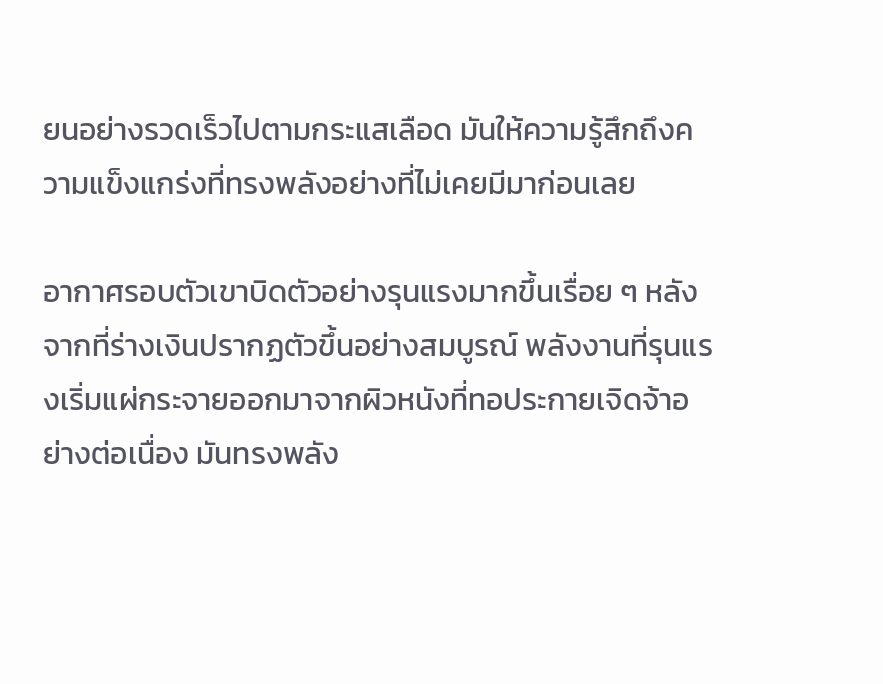ยนอย่างรวดเร็วไปตามกระแสเลือด มันให้ความรู้สึกถึงความแข็งแกร่งที่ทรงพลังอย่างที่ไม่เคยมีมาก่อนเลย

อากาศรอบตัวเขาบิดตัวอย่างรุนแรงมากขึ้นเรื่อย ๆ หลังจากที่ร่างเงินปรากฏตัวขึ้นอย่างสมบูรณ์ พลังงานที่รุนแรงเริ่มแผ่กระจายออกมาจากผิวหนังที่ทอประกายเจิดจ้าอย่างต่อเนื่อง มันทรงพลัง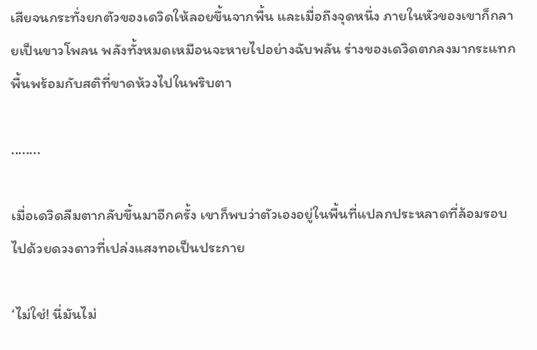เสียจนกระทั่งยกตัวของเดวิดให้ลอยขึ้นจากพื้น และเมื่อถึงจุดหนึ่ง ภายในหัวของเขาก็กลายเป็นขาวโพลน พลังทั้งหมดเหมือนจะหายไปอย่างฉับพลัน ร่างของเดวิดตกลงมากระแทกพื้นพร้อมกับสติที่ขาดห้วงไปในพริบตา

........

เมื่อเดวิดลืมตากลับขึ้นมาอีกครั้ง เขาก็พบว่าตัวเองอยู่ในพื้นที่แปลกประหลาดที่ล้อมรอบไปด้วยดวงดาวที่เปล่งแสงทอเป็นประกาย

‘ไม่ใช่! นี่มันไม่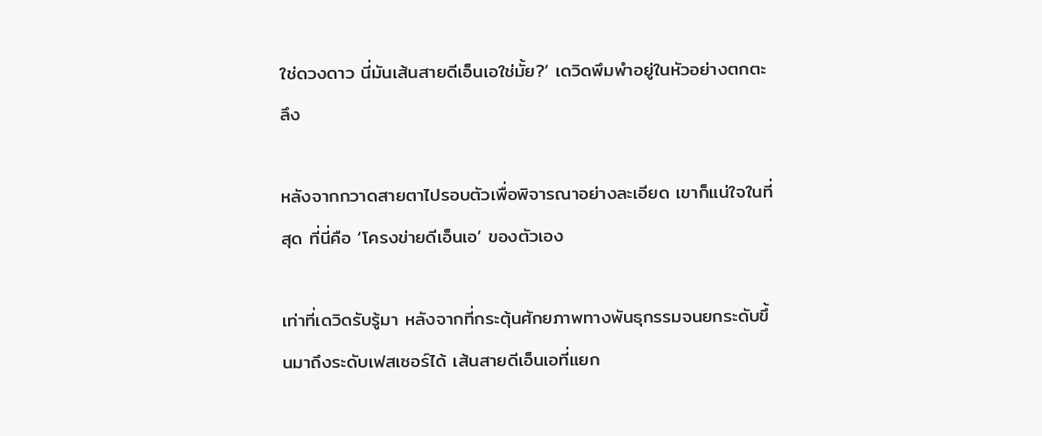ใช่ดวงดาว นี่มันเส้นสายดีเอ็นเอใช่มั้ย?’ เดวิดพึมพำอยู่ในหัวอย่างตกตะลึง

หลังจากกวาดสายตาไปรอบตัวเพื่อพิจารณาอย่างละเอียด เขาก็แน่ใจในที่สุด ที่นี่คือ ‘โครงข่ายดีเอ็นเอ’ ของตัวเอง

เท่าที่เดวิดรับรู้มา หลังจากที่กระตุ้นศักยภาพทางพันธุกรรมจนยกระดับขึ้นมาถึงระดับเฟสเซอร์ได้ เส้นสายดีเอ็นเอที่แยก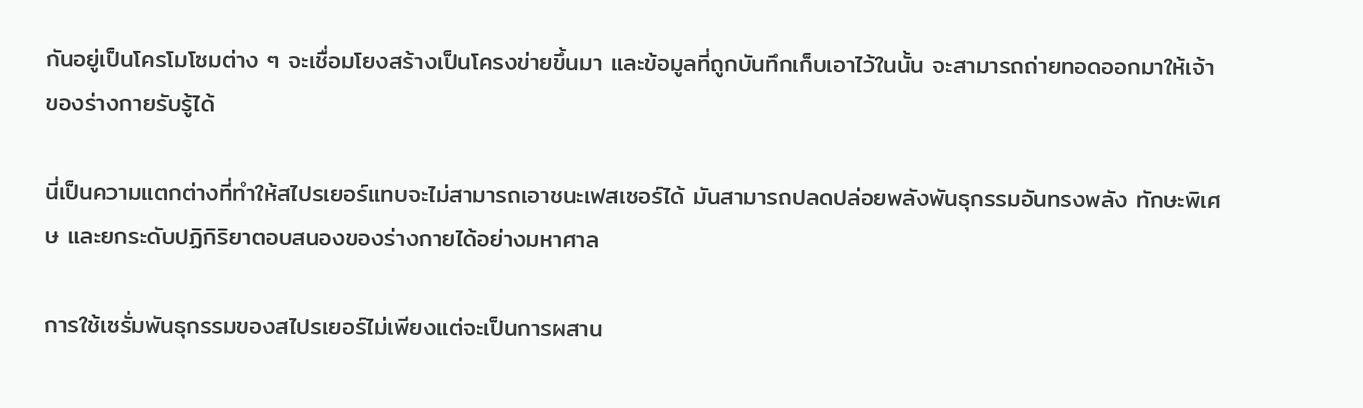กันอยู่เป็นโครโมโซมต่าง ๆ จะเชื่อมโยงสร้างเป็นโครงข่ายขึ้นมา และข้อมูลที่ถูกบันทึกเก็บเอาไว้ในนั้น จะสามารถถ่ายทอดออกมาให้เจ้าของร่างกายรับรู้ได้

นี่เป็นความแตกต่างที่ทำให้สไปรเยอร์แทบจะไม่สามารถเอาชนะเฟสเซอร์ได้ มันสามารถปลดปล่อยพลังพันธุกรรมอันทรงพลัง ทักษะพิเศษ และยกระดับปฏิกิริยาตอบสนองของร่างกายได้อย่างมหาศาล

การใช้เซรั่มพันธุกรรมของสไปรเยอร์ไม่เพียงแต่จะเป็นการผสาน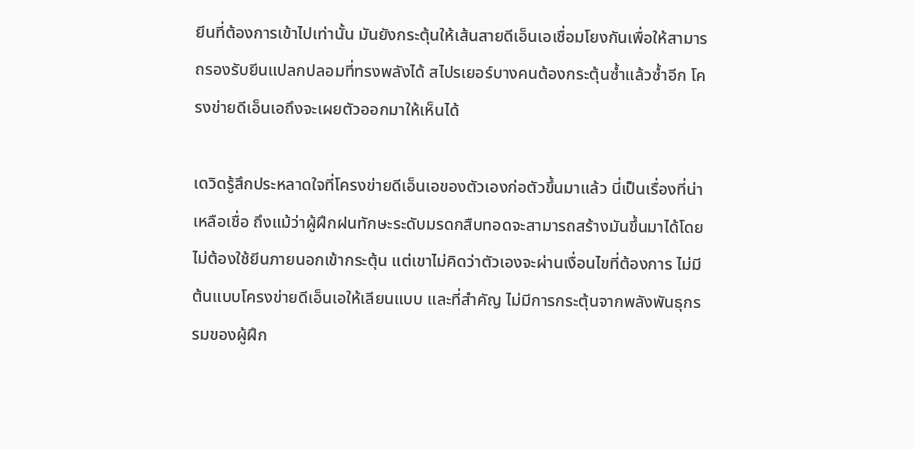ยีนที่ต้องการเข้าไปเท่านั้น มันยังกระตุ้นให้เส้นสายดีเอ็นเอเชื่อมโยงกันเพื่อให้สามารถรองรับยีนแปลกปลอมที่ทรงพลังได้ สไปรเยอร์บางคนต้องกระตุ้นซ้ำแล้วซ้ำอีก โครงข่ายดีเอ็นเอถึงจะเผยตัวออกมาให้เห็นได้

เดวิดรู้สึกประหลาดใจที่โครงข่ายดีเอ็นเอของตัวเองก่อตัวขึ้นมาแล้ว นี่เป็นเรื่องที่น่าเหลือเชื่อ ถึงแม้ว่าผู้ฝึกฝนทักษะระดับมรดกสืบทอดจะสามารถสร้างมันขึ้นมาได้โดยไม่ต้องใช้ยีนภายนอกเข้ากระตุ้น แต่เขาไม่คิดว่าตัวเองจะผ่านเงื่อนไขที่ต้องการ ไม่มีต้นแบบโครงข่ายดีเอ็นเอให้เลียนแบบ และที่สำคัญ ไม่มีการกระตุ้นจากพลังพันธุกรรมของผู้ฝึก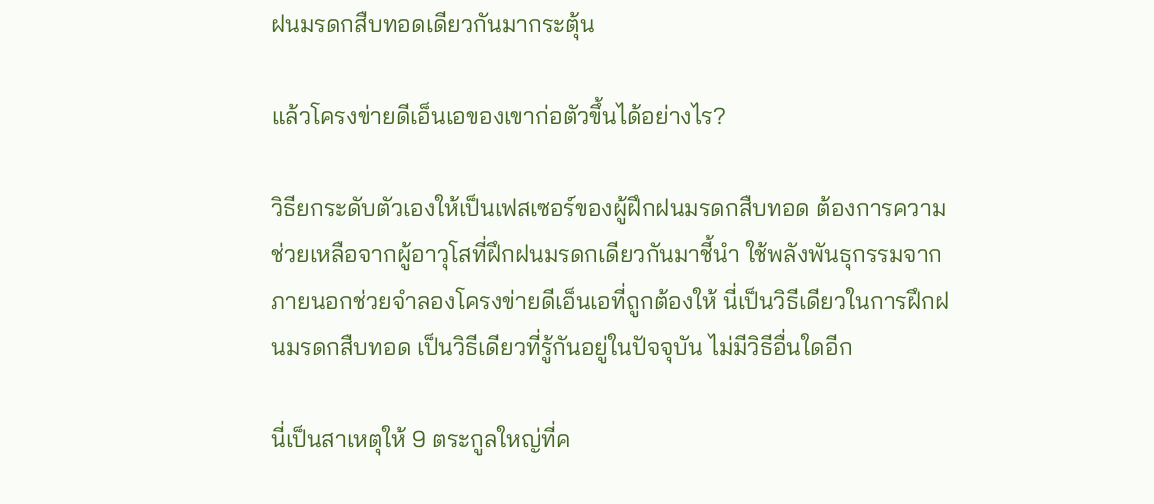ฝนมรดกสืบทอดเดียวกันมากระตุ้น

แล้วโครงข่ายดีเอ็นเอของเขาก่อตัวขึ้นได้อย่างไร?

วิธียกระดับตัวเองให้เป็นเฟสเซอร์ของผู้ฝึกฝนมรดกสืบทอด ต้องการความช่วยเหลือจากผู้อาวุโสที่ฝึกฝนมรดกเดียวกันมาชี้นำ ใช้พลังพันธุกรรมจากภายนอกช่วยจำลองโครงข่ายดีเอ็นเอที่ถูกต้องให้ นี่เป็นวิธีเดียวในการฝึกฝนมรดกสืบทอด เป็นวิธีเดียวที่รู้กันอยู่ในปัจจุบัน ไม่มีวิธีอื่นใดอีก

นี่เป็นสาเหตุให้ 9 ตระกูลใหญ่ที่ค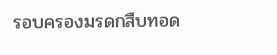รอบครองมรดกสืบทอด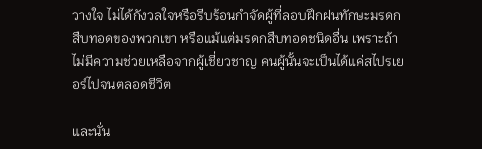วางใจ ไม่ได้กังวลใจหรือรีบร้อนกำจัดผู้ที่ลอบฝึกฝนทักษะมรดกสืบทอดของพวกเขา หรือแม้แต่มรดกสืบทอดชนิดอื่น เพราะถ้าไม่มีความช่วยเหลือจากผู้เชี่ยวชาญ คนผู้นั้นจะเป็นได้แค่สไปรเยอร์ไปจนตลอดชีวิต

และนั่น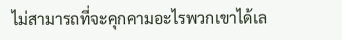ไม่สามารถที่จะคุกคามอะไรพวกเขาได้เล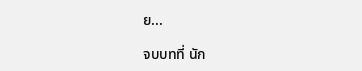ย...

จบบทที่ นัก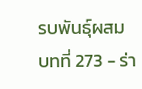รบพันธุ์ผสม บทที่ 273 - ร่า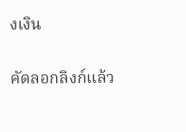งเงิน

คัดลอกลิงก์แล้ว